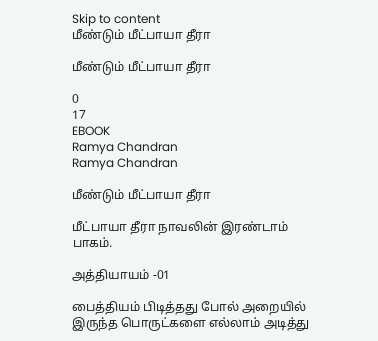Skip to content
மீண்டும் மீட்பாயா தீரா

மீண்டும் மீட்பாயா தீரா

0
17
EBOOK
Ramya Chandran
Ramya Chandran

மீண்டும் மீட்பாயா தீரா

மீட்பாயா தீரா நாவலின் இரண்டாம் பாகம்.

அத்தியாயம் -01

பைத்தியம் பிடித்தது போல் அறையில் இருந்த பொருட்களை எல்லாம் அடித்து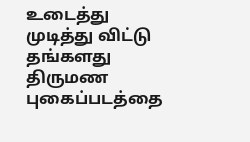உடைத்து முடித்து‌ விட்டு தங்களது திருமண புகைப்படத்தை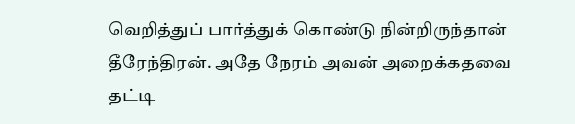வெறித்துப் பார்த்துக் கொண்டு நின்றிருந்தான் தீரேந்திரன். அதே நேரம் அவன் அறைக்கதவை தட்டி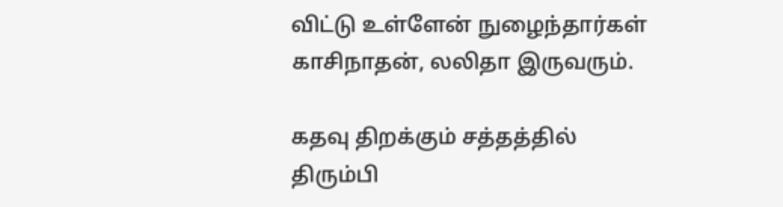விட்டு உள்ளேன் நுழைந்தார்கள் காசிநாதன், லலிதா இருவரும்.

கதவு திறக்கும் சத்தத்தில் திரும்பி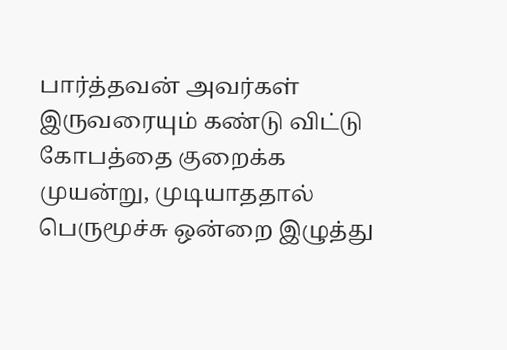பார்த்தவன் அவர்கள் இருவரையும் கண்டு விட்டு கோபத்தை குறைக்க முயன்று, முடியாததால் பெருமூச்சு ஒன்றை இழுத்து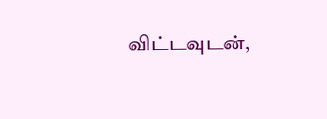விட்டவுடன்,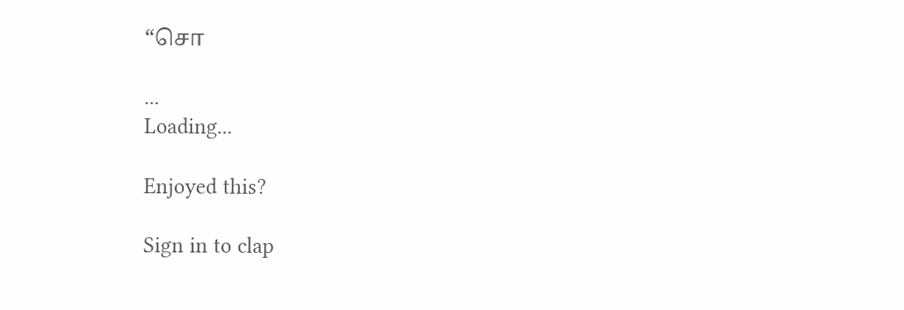“சொ

...
Loading...

Enjoyed this?

Sign in to clap